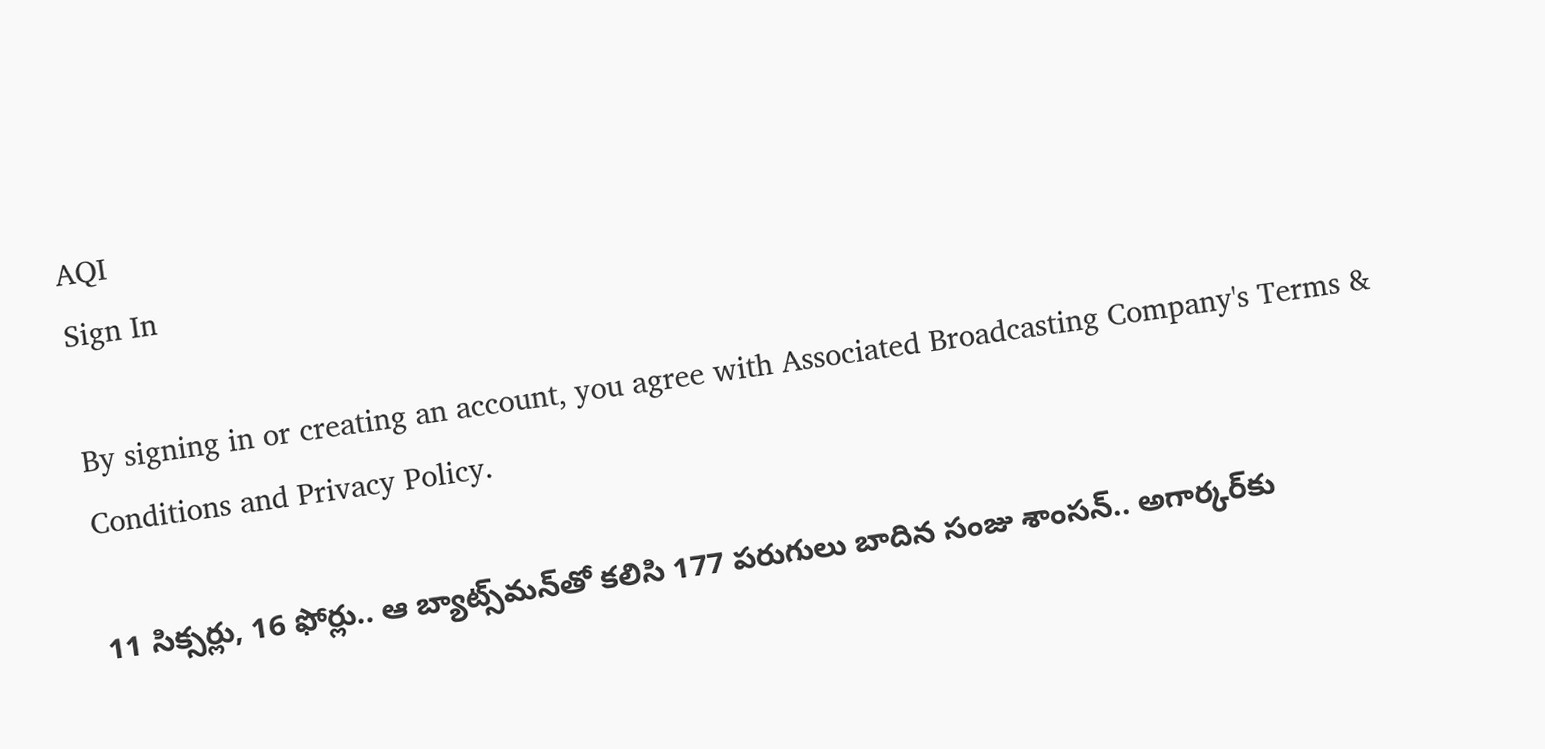AQI
Sign In

By signing in or creating an account, you agree with Associated Broadcasting Company's Terms & Conditions and Privacy Policy.

11 సిక్సర్లు, 16 ఫోర్లు.. ఆ బ్యాట్స్‌మన్‌తో కలిసి 177 పరుగులు బాదిన సంజు శాంసన్.. అగార్కర్‌కు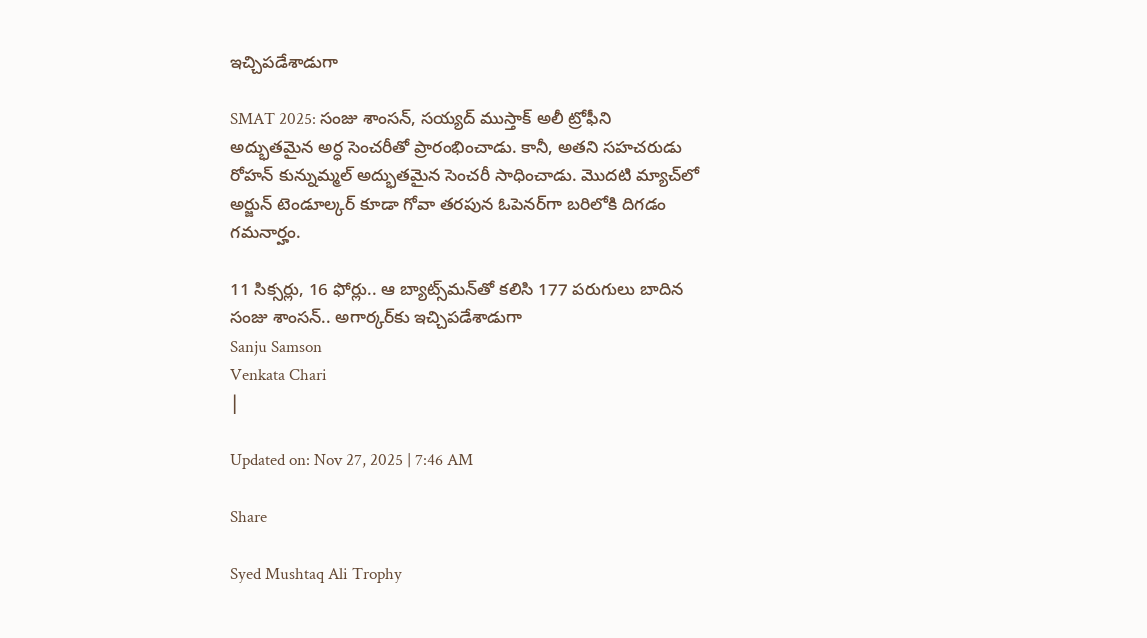ఇచ్చిపడేశాడుగా

SMAT 2025: సంజు శాంసన్, సయ్యద్ ముస్తాక్ అలీ ట్రోఫీని అద్భుతమైన అర్ధ సెంచరీతో ప్రారంభించాడు. కానీ, అతని సహచరుడు రోహన్ కున్నుమ్మల్ అద్భుతమైన సెంచరీ సాధించాడు. మొదటి మ్యాచ్‌లో అర్జున్ టెండూల్కర్ కూడా గోవా తరపున ఓపెనర్‌గా బరిలోకి దిగడం గమనార్హం.

11 సిక్సర్లు, 16 ఫోర్లు.. ఆ బ్యాట్స్‌మన్‌తో కలిసి 177 పరుగులు బాదిన సంజు శాంసన్.. అగార్కర్‌కు ఇచ్చిపడేశాడుగా
Sanju Samson
Venkata Chari
|

Updated on: Nov 27, 2025 | 7:46 AM

Share

Syed Mushtaq Ali Trophy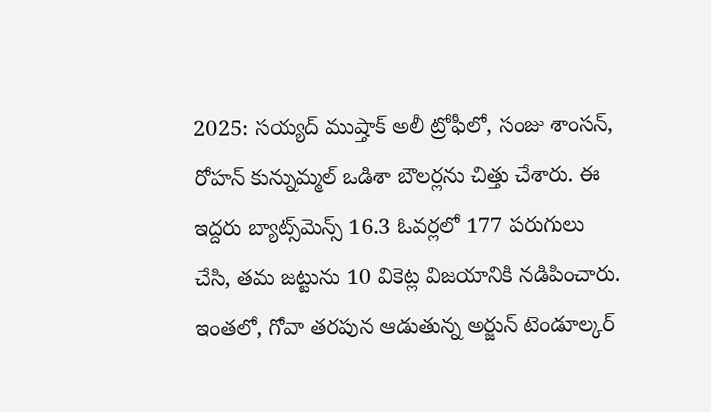2025: సయ్యద్ ముష్తాక్ అలీ ట్రోఫీలో, సంజు శాంసన్, రోహన్ కున్నుమ్మల్ ఒడిశా బౌలర్లను చిత్తు చేశారు. ఈ ఇద్దరు బ్యాట్స్‌మెన్స్ 16.3 ఓవర్లలో 177 పరుగులు చేసి, తమ జట్టును 10 వికెట్ల విజయానికి నడిపించారు. ఇంతలో, గోవా తరపున ఆడుతున్న అర్జున్ టెండూల్కర్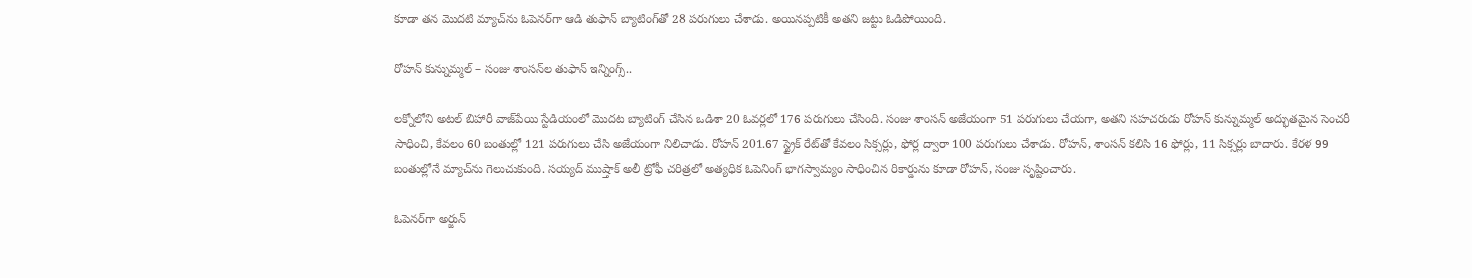కూడా తన మొదటి మ్యాచ్‌ను ఓపెనర్‌గా ఆడి తుఫాన్ బ్యాటింగ్‌తో 28 పరుగులు చేశాడు. అయినప్పటికీ అతని జట్టు ఓడిపోయింది.

రోహన్ కున్నుమ్మల్ – సంజు శాంసన్‌ల తుఫాన్ ఇన్నింగ్స్..

లక్నోలోని అటల్ బిహారీ వాజ్‌పేయి స్టేడియంలో మొదట బ్యాటింగ్ చేసిన ఒడిశా 20 ఓవర్లలో 176 పరుగులు చేసింది. సంజు శాంసన్ అజేయంగా 51 పరుగులు చేయగా, అతని సహచరుడు రోహన్ కున్నుమ్మల్ అద్భుతమైన సెంచరీ సాధించి, కేవలం 60 బంతుల్లో 121 పరుగులు చేసి అజేయంగా నిలిచాడు. రోహన్ 201.67 స్ట్రైక్ రేట్‌తో కేవలం సిక్సర్లు, ఫోర్ల ద్వారా 100 పరుగులు చేశాడు. రోహన్, శాంసన్ కలిసి 16 ఫోర్లు, 11 సిక్సర్లు బాదారు. కేరళ 99 బంతుల్లోనే మ్యాచ్‌ను గెలుచుకుంది. సయ్యద్ ముష్తాక్ అలీ ట్రోఫీ చరిత్రలో అత్యధిక ఓపెనింగ్ భాగస్వామ్యం సాధించిన రికార్డును కూడా రోహన్, సంజు సృష్టించారు.

ఓపెనర్‌గా అర్జున్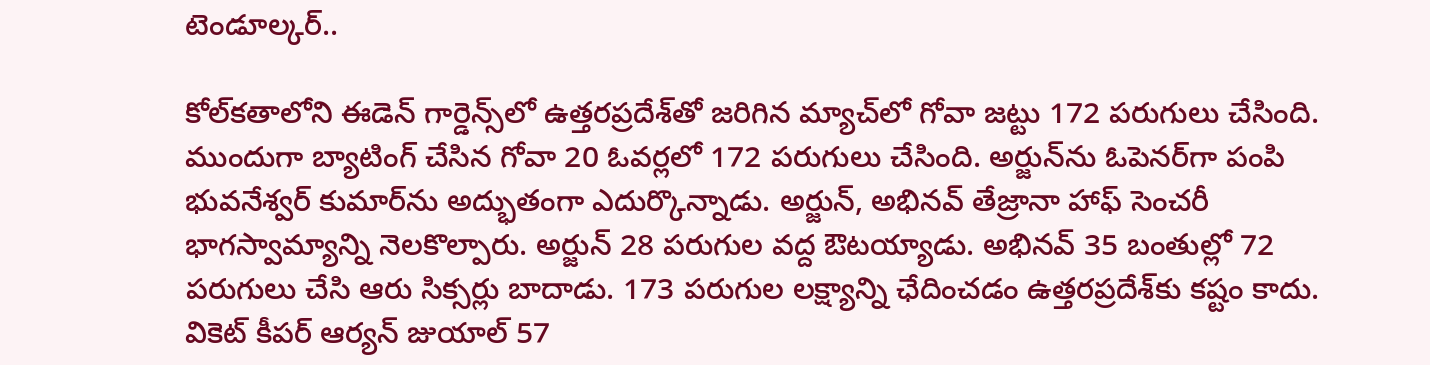టెండూల్కర్..

కోల్‌కతాలోని ఈడెన్ గార్డెన్స్‌లో ఉత్తరప్రదేశ్‌తో జరిగిన మ్యాచ్‌లో గోవా జట్టు 172 పరుగులు చేసింది. ముందుగా బ్యాటింగ్ చేసిన గోవా 20 ఓవర్లలో 172 పరుగులు చేసింది. అర్జున్‌ను ఓపెనర్‌గా పంపి భువనేశ్వర్ కుమార్‌ను అద్భుతంగా ఎదుర్కొన్నాడు. అర్జున్, అభినవ్ తేజ్రానా హాఫ్ సెంచరీ భాగస్వామ్యాన్ని నెలకొల్పారు. అర్జున్ 28 పరుగుల వద్ద ఔటయ్యాడు. అభినవ్ 35 బంతుల్లో 72 పరుగులు చేసి ఆరు సిక్సర్లు బాదాడు. 173 పరుగుల లక్ష్యాన్ని ఛేదించడం ఉత్తరప్రదేశ్‌కు కష్టం కాదు. వికెట్ కీపర్ ఆర్యన్ జుయాల్ 57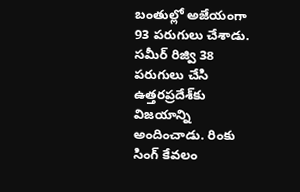బంతుల్లో అజేయంగా 93 పరుగులు చేశాడు. సమీర్ రిజ్వి 38 పరుగులు చేసి ఉత్తరప్రదేశ్‌కు విజయాన్ని అందించాడు. రింకు సింగ్ కేవలం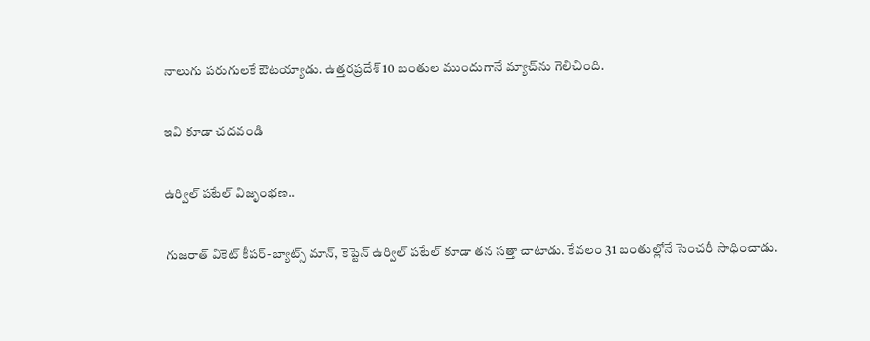నాలుగు పరుగులకే ఔటయ్యాడు. ఉత్తరప్రదేశ్ 10 బంతుల ముందుగానే మ్యాచ్‌ను గెలిచింది.

ఇవి కూడా చదవండి

ఉర్విల్ పటేల్ విజృంభణ..

గుజరాత్ వికెట్ కీపర్-బ్యాట్స్ మాన్, కెప్టెన్ ఉర్విల్ పటేల్ కూడా తన సత్తా చాటాడు. కేవలం 31 బంతుల్లోనే సెంచరీ సాధించాడు.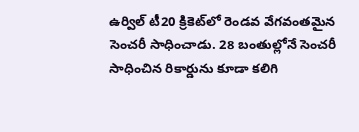ఉర్విల్ టీ20 క్రికెట్‌లో రెండవ వేగవంతమైన సెంచరీ సాధించాడు. 28 బంతుల్లోనే సెంచరీ సాధించిన రికార్డును కూడా కలిగి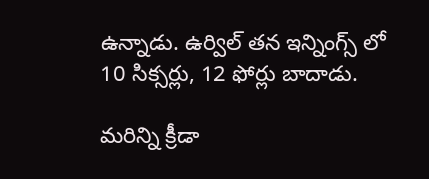ఉన్నాడు. ఉర్విల్ తన ఇన్నింగ్స్ లో 10 సిక్సర్లు, 12 ఫోర్లు బాదాడు.

మరిన్ని క్రీడా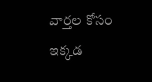వార్తల కోసం ఇక్కడ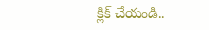క్లిక్ చేయండి..